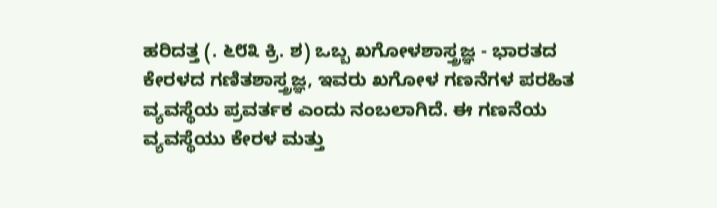ಹರಿದತ್ತ (. ೬೮೩ ಕ್ರಿ. ಶ) ಒಬ್ಬ ಖಗೋಳಶಾಸ್ತ್ರಜ್ಞ - ಭಾರತದ ಕೇರಳದ ಗಣಿತಶಾಸ್ತ್ರಜ್ಞ, ಇವರು ಖಗೋಳ ಗಣನೆಗಳ ಪರಹಿತ ವ್ಯವಸ್ಥೆಯ ಪ್ರವರ್ತಕ ಎಂದು ನಂಬಲಾಗಿದೆ. ಈ ಗಣನೆಯ ವ್ಯವಸ್ಥೆಯು ಕೇರಳ ಮತ್ತು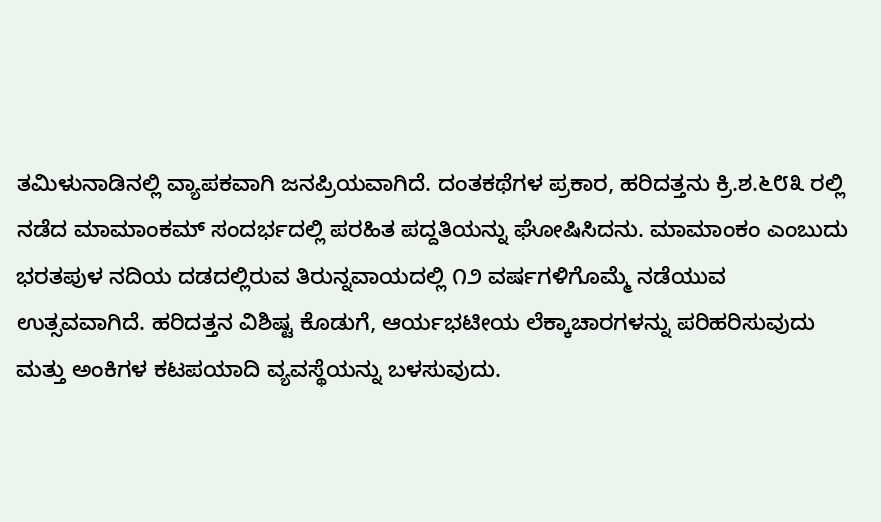ತಮಿಳುನಾಡಿನಲ್ಲಿ ವ್ಯಾಪಕವಾಗಿ ಜನಪ್ರಿಯವಾಗಿದೆ. ದಂತಕಥೆಗಳ ಪ್ರಕಾರ, ಹರಿದತ್ತನು ಕ್ರಿ.ಶ.೬೮೩ ರಲ್ಲಿ ನಡೆದ ಮಾಮಾಂಕಮ್ ಸಂದರ್ಭದಲ್ಲಿ ಪರಹಿತ ಪದ್ದತಿಯನ್ನು ಘೋಷಿಸಿದನು. ಮಾಮಾಂಕಂ ಎಂಬುದು ಭರತಪುಳ ನದಿಯ ದಡದಲ್ಲಿರುವ ತಿರುನ್ನವಾಯದಲ್ಲಿ ೧೨ ವರ್ಷಗಳಿಗೊಮ್ಮೆ ನಡೆಯುವ ಉತ್ಸವವಾಗಿದೆ. ಹರಿದತ್ತನ ವಿಶಿಷ್ಟ ಕೊಡುಗೆ, ಆರ್ಯಭಟೀಯ ಲೆಕ್ಕಾಚಾರಗಳನ್ನು ಪರಿಹರಿಸುವುದು ಮತ್ತು ಅಂಕಿಗಳ ಕಟಪಯಾದಿ ವ್ಯವಸ್ಥೆಯನ್ನು ಬಳಸುವುದು.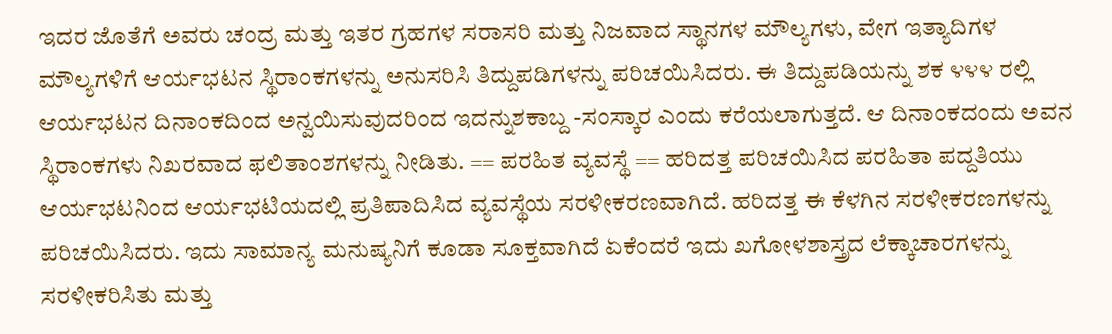ಇದರ ಜೊತೆಗೆ ಅವರು ಚಂದ್ರ ಮತ್ತು ಇತರ ಗ್ರಹಗಳ ಸರಾಸರಿ ಮತ್ತು ನಿಜವಾದ ಸ್ಥಾನಗಳ ಮೌಲ್ಯಗಳು, ವೇಗ ಇತ್ಯಾದಿಗಳ ಮೌಲ್ಯಗಳಿಗೆ ಆರ್ಯಭಟನ ಸ್ಥಿರಾಂಕಗಳನ್ನು ಅನುಸರಿಸಿ ತಿದ್ದುಪಡಿಗಳನ್ನು ಪರಿಚಯಿಸಿದರು. ಈ ತಿದ್ದುಪಡಿಯನ್ನು ಶಕ ೪೪೪ ರಲ್ಲಿ ಆರ್ಯಭಟನ ದಿನಾಂಕದಿಂದ ಅನ್ವಯಿಸುವುದರಿಂದ ಇದನ್ನುಶಕಾಬ್ದ -ಸಂಸ್ಕಾರ ಎಂದು ಕರೆಯಲಾಗುತ್ತದೆ. ಆ ದಿನಾಂಕದಂದು ಅವನ ಸ್ಥಿರಾಂಕಗಳು ನಿಖರವಾದ ಫಲಿತಾಂಶಗಳನ್ನು ನೀಡಿತು. == ಪರಹಿತ ವ್ಯವಸ್ಥೆ == ಹರಿದತ್ತ ಪರಿಚಯಿಸಿದ ಪರಹಿತಾ ಪದ್ದತಿಯು ಆರ್ಯಭಟನಿಂದ ಆರ್ಯಭಟಿಯದಲ್ಲಿ ಪ್ರತಿಪಾದಿಸಿದ ವ್ಯವಸ್ಥೆಯ ಸರಳೀಕರಣವಾಗಿದೆ. ಹರಿದತ್ತ ಈ ಕೆಳಗಿನ ಸರಳೀಕರಣಗಳನ್ನು ಪರಿಚಯಿಸಿದರು. ಇದು ಸಾಮಾನ್ಯ ಮನುಷ್ಯನಿಗೆ ಕೂಡಾ ಸೂಕ್ತವಾಗಿದೆ ಏಕೆಂದರೆ ಇದು ಖಗೋಳಶಾಸ್ತ್ರದ ಲೆಕ್ಕಾಚಾರಗಳನ್ನು ಸರಳೀಕರಿಸಿತು ಮತ್ತು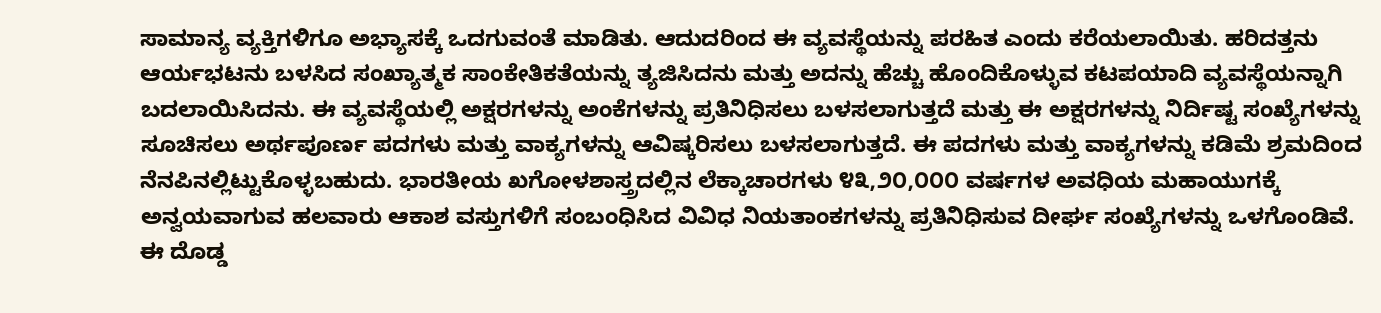ಸಾಮಾನ್ಯ ವ್ಯಕ್ತಿಗಳಿಗೂ ಅಭ್ಯಾಸಕ್ಕೆ ಒದಗುವಂತೆ ಮಾಡಿತು. ಆದುದರಿಂದ ಈ ವ್ಯವಸ್ಥೆಯನ್ನು ಪರಹಿತ ಎಂದು ಕರೆಯಲಾಯಿತು. ಹರಿದತ್ತನು ಆರ್ಯಭಟನು ಬಳಸಿದ ಸಂಖ್ಯಾತ್ಮಕ ಸಾಂಕೇತಿಕತೆಯನ್ನು ತ್ಯಜಿಸಿದನು ಮತ್ತು ಅದನ್ನು ಹೆಚ್ಚು ಹೊಂದಿಕೊಳ್ಳುವ ಕಟಪಯಾದಿ ವ್ಯವಸ್ಥೆಯನ್ನಾಗಿ ಬದಲಾಯಿಸಿದನು. ಈ ವ್ಯವಸ್ಥೆಯಲ್ಲಿ ಅಕ್ಷರಗಳನ್ನು ಅಂಕೆಗಳನ್ನು ಪ್ರತಿನಿಧಿಸಲು ಬಳಸಲಾಗುತ್ತದೆ ಮತ್ತು ಈ ಅಕ್ಷರಗಳನ್ನು ನಿರ್ದಿಷ್ಟ ಸಂಖ್ಯೆಗಳನ್ನು ಸೂಚಿಸಲು ಅರ್ಥಪೂರ್ಣ ಪದಗಳು ಮತ್ತು ವಾಕ್ಯಗಳನ್ನು ಆವಿಷ್ಕರಿಸಲು ಬಳಸಲಾಗುತ್ತದೆ. ಈ ಪದಗಳು ಮತ್ತು ವಾಕ್ಯಗಳನ್ನು ಕಡಿಮೆ ಶ್ರಮದಿಂದ ನೆನಪಿನಲ್ಲಿಟ್ಟುಕೊಳ್ಳಬಹುದು. ಭಾರತೀಯ ಖಗೋಳಶಾಸ್ತ್ರದಲ್ಲಿನ ಲೆಕ್ಕಾಚಾರಗಳು ೪೩,೨೦,೦೦೦ ವರ್ಷಗಳ ಅವಧಿಯ ಮಹಾಯುಗಕ್ಕೆ ಅನ್ವಯವಾಗುವ ಹಲವಾರು ಆಕಾಶ ವಸ್ತುಗಳಿಗೆ ಸಂಬಂಧಿಸಿದ ವಿವಿಧ ನಿಯತಾಂಕಗಳನ್ನು ಪ್ರತಿನಿಧಿಸುವ ದೀರ್ಘ ಸಂಖ್ಯೆಗಳನ್ನು ಒಳಗೊಂಡಿವೆ. ಈ ದೊಡ್ಡ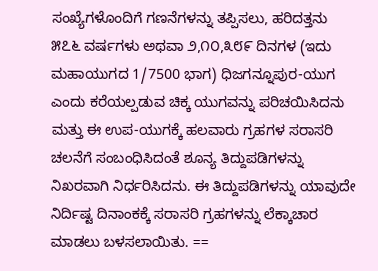ಸಂಖ್ಯೆಗಳೊಂದಿಗೆ ಗಣನೆಗಳನ್ನು ತಪ್ಪಿಸಲು, ಹರಿದತ್ತನು ೫೭೬ ವರ್ಷಗಳು ಅಥವಾ ೨,೧೦,೩೮೯ ದಿನಗಳ (ಇದು ಮಹಾಯುಗದ 1/7500 ಭಾಗ) ಧಿಜಗನ್ನೂಪುರ-ಯುಗ ಎಂದು ಕರೆಯಲ್ಪಡುವ ಚಿಕ್ಕ ಯುಗವನ್ನು ಪರಿಚಯಿಸಿದನು ಮತ್ತು ಈ ಉಪ-ಯುಗಕ್ಕೆ ಹಲವಾರು ಗ್ರಹಗಳ ಸರಾಸರಿ ಚಲನೆಗೆ ಸಂಬಂಧಿಸಿದಂತೆ ಶೂನ್ಯ ತಿದ್ದುಪಡಿಗಳನ್ನು ನಿಖರವಾಗಿ ನಿರ್ಧರಿಸಿದನು. ಈ ತಿದ್ದುಪಡಿಗಳನ್ನು ಯಾವುದೇ ನಿರ್ದಿಷ್ಟ ದಿನಾಂಕಕ್ಕೆ ಸರಾಸರಿ ಗ್ರಹಗಳನ್ನು ಲೆಕ್ಕಾಚಾರ ಮಾಡಲು ಬಳಸಲಾಯಿತು. ==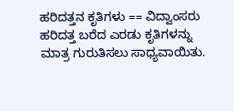ಹರಿದತ್ತನ ಕೃತಿಗಳು == ವಿದ್ವಾಂಸರು ಹರಿದತ್ತ ಬರೆದ ಎರಡು ಕೃತಿಗಳನ್ನು ಮಾತ್ರ ಗುರುತಿಸಲು ಸಾಧ್ಯವಾಯಿತು.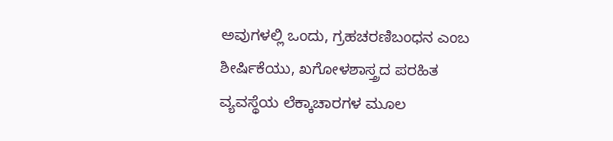ಅವುಗಳಲ್ಲಿ ಒಂದು, ಗ್ರಹಚರಣಿಬಂಧನ ಎಂಬ ಶೀರ್ಷಿಕೆಯು, ಖಗೋಳಶಾಸ್ತ್ರದ ಪರಹಿತ ವ್ಯವಸ್ಥೆಯ ಲೆಕ್ಕಾಚಾರಗಳ ಮೂಲ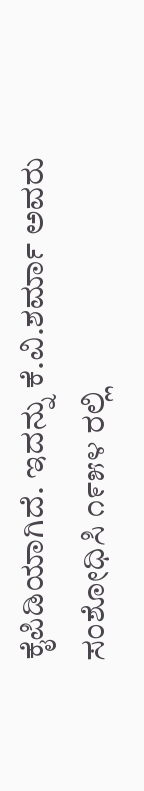ಕೈಪಿಡಿಯಾಗಿದೆ. ಇದನ್ನು ಕೆ.ವಿ.ಶರ್ಮಾ ಅವರು ಸಂಶೋಧಿಸಿ ೧೯೫೪ ರಲ್ಲಿ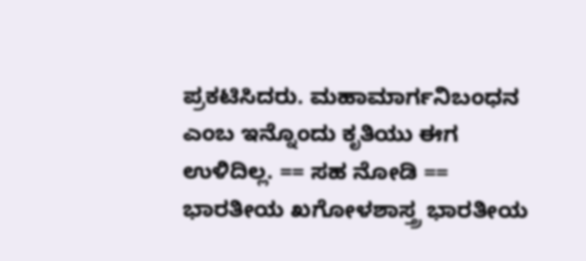ಪ್ರಕಟಿಸಿದರು. ಮಹಾಮಾರ್ಗನಿಬಂಧನ ಎಂಬ ಇನ್ನೊಂದು ಕೃತಿಯು ಈಗ ಉಳಿದಿಲ್ಲ. == ಸಹ ನೋಡಿ == ಭಾರತೀಯ ಖಗೋಳಶಾಸ್ತ್ರ ಭಾರತೀಯ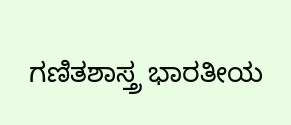ಗಣಿತಶಾಸ್ತ್ರ ಭಾರತೀಯ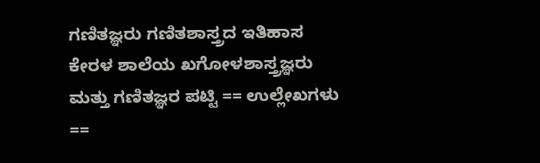ಗಣಿತಜ್ಞರು ಗಣಿತಶಾಸ್ತ್ರದ ಇತಿಹಾಸ ಕೇರಳ ಶಾಲೆಯ ಖಗೋಳಶಾಸ್ತ್ರಜ್ಞರು ಮತ್ತು ಗಣಿತಜ್ಞರ ಪಟ್ಟಿ == ಉಲ್ಲೇಖಗಳು ==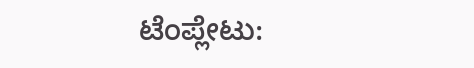ಟೆಂಪ್ಲೇಟು: